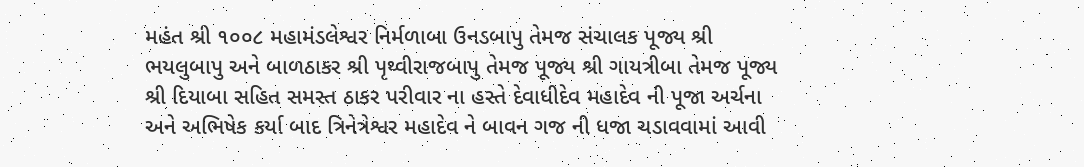મહંત શ્રી ૧૦૦૮ મહામંડલેશ્વર નિર્મળાબા ઉનડબાપુ તેમજ સંચાલક પૂજ્ય શ્રી ભયલુબાપુ અને બાળઠાકર શ્રી પૃથ્વીરાજબાપુ તેમજ પૂજ્ય શ્રી ગાયત્રીબા તેમજ પૂજ્ય શ્રી દિયાબા સહિત સમસ્ત ઠાકર પરીવાર ના હસ્તે દેવાધીદેવ મહાદેવ ની પૂજા અર્ચના અને અભિષેક કર્યા બાદ ત્રિનેત્રેશ્વર મહાદેવ ને બાવન ગજ ની ધજા ચડાવવામાં આવી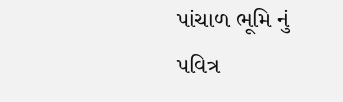પાંચાળ ભૂમિ નું પવિત્ર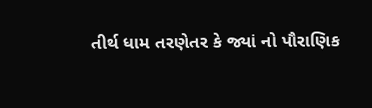તીર્થ ધામ તરણેતર કે જ્યાં નો પૌરાણિક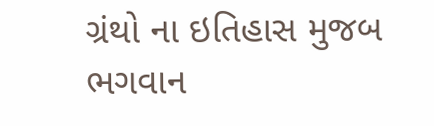ગ્રંથો ના ઇતિહાસ મુજબ ભગવાન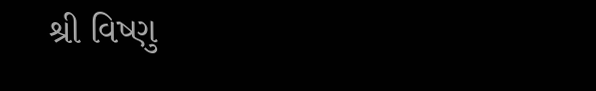શ્રી વિષ્ણુ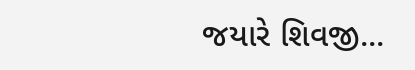જયારે શિવજી...